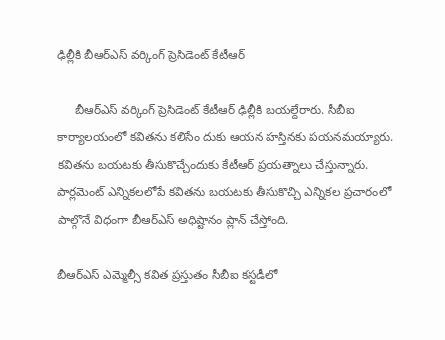ఢిల్లీకి బీఆర్ఎస్ వర్కింగ్ ప్రెసిడెంట్ కేటీఆర్‌

     బీఆర్ఎస్ వర్కింగ్ ప్రెసిడెంట్ కేటీఆర్ ఢిల్లీకి బయల్దేరారు. సీబీఐ కార్యాలయంలో కవితను కలిసేం దుకు ఆయన హస్తినకు పయనమయ్యారు. కవితను బయటకు తీసుకొచ్చేందుకు కేటీఆర్‌ ప్రయత్నాలు చేస్తున్నారు. పార్లమెంట్‌ ఎన్నికలలోపే కవితను బయటకు తీసుకొచ్చి ఎన్నికల ప్రచారంలో పాల్గొనే విధంగా బీఆర్‌ఎస్‌ అధిష్టానం ప్లాన్‌ చేస్తోంది.

బీఆర్ఎస్ ఎమ్మెల్సీ కవిత ప్రస్తుతం సీబీఐ కస్టడీలో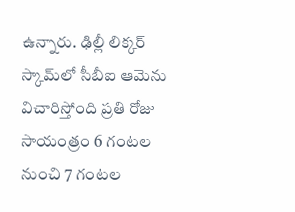ఉన్నారు. ఢిల్లీ లిక్కర్ స్కామ్‌లో సీబీఐ ఆమెను విచారిస్తోంది ప్రతి రోజు సాయంత్రం 6 గంటల నుంచి 7 గంటల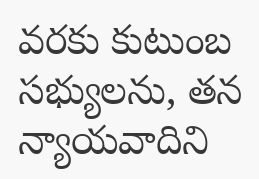వరకు కుటుంబ సభ్యులను, తన న్యాయవాదిని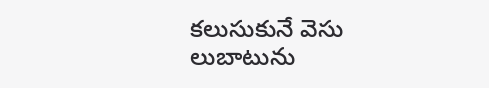కలుసుకునే వెసు లుబాటును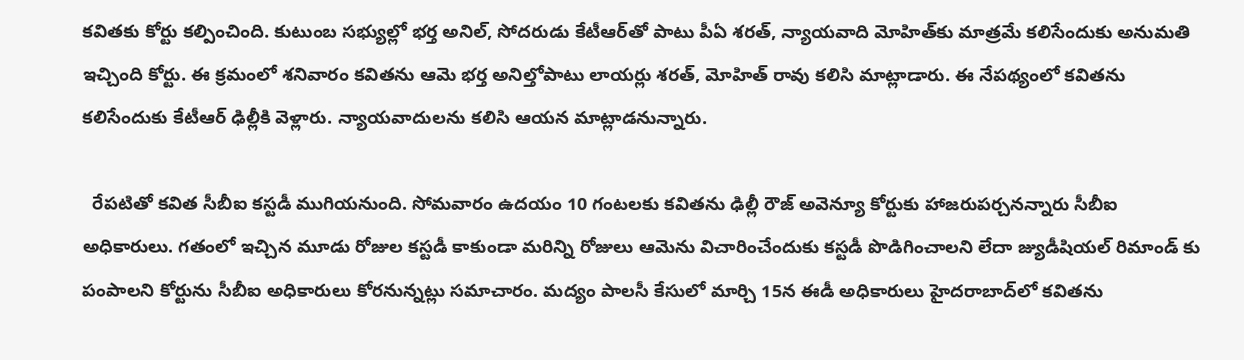కవితకు కోర్టు కల్పించింది. కుటుంబ సభ్యుల్లో భర్త అనిల్, సోదరుడు కేటీఆర్‌తో పాటు పీఏ శరత్, న్యాయవాది మోహిత్‌కు మాత్రమే కలిసేందుకు అనుమతి ఇచ్చింది కోర్టు. ఈ క్రమంలో శనివారం కవితను ఆమె భర్త అనిల్తోపాటు లాయర్లు శరత్, మోహిత్ రావు కలిసి మాట్లాడారు. ఈ నేపథ్యంలో కవితను కలిసేందుకు కేటీఆర్ ఢిల్లీకి వెళ్లారు. న్యాయవాదులను కలిసి ఆయన మాట్లాడనున్నారు.

  రేపటితో కవిత సీబీఐ కస్టడీ ముగియనుంది. సోమవారం ఉదయం 10 గంటలకు కవితను ఢిల్లీ రౌజ్ అవెన్యూ కోర్టుకు హాజరుపర్చనన్నారు సీబీఐ అధికారులు. గతంలో ఇచ్చిన మూడు రోజుల కస్టడీ కాకుండా మరిన్ని రోజులు ఆమెను విచారించేందుకు కస్టడీ పొడిగించాలని లేదా జ్యుడీషియల్ రిమాండ్‌ కు పంపాలని కోర్టును సీబీఐ అధికారులు కోరనున్నట్లు సమాచారం. మద్యం పాలసీ కేసులో మార్చి 15న ఈడీ అధికారులు హైదరాబాద్‌లో కవితను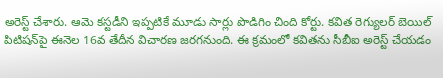అరెస్ట్ చేశారు. ఆమె కస్టడీని ఇప్పటికే మూడు సార్లు పొడిగిం చింది కోర్టు. కవిత రెగ్యులర్‌ బెయిల్‌ పిటిషన్‌పై ఈనెల 16వ తేదీన విచారణ జరగనుంది. ఈ క్రమంలో కవితను సీబీఐ అరెస్ట్‌ చేయడం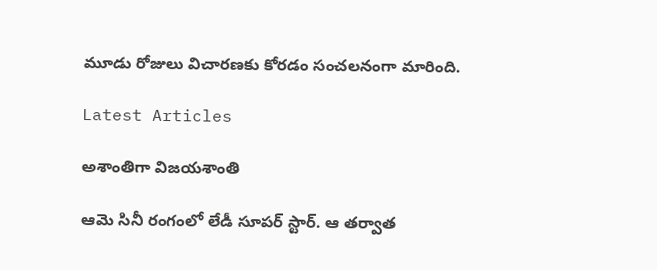మూడు రోజులు విచారణకు కోరడం సంచలనంగా మారింది.

Latest Articles

అశాంతిగా విజయశాంతి

ఆమె సినీ రంగంలో లేడీ సూపర్ స్టార్. ఆ తర్వాత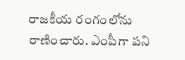రాజకీయ రంగంలోను రాణించారు. ఎంపీగా పని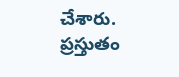చేశారు. ప్రస్తుతం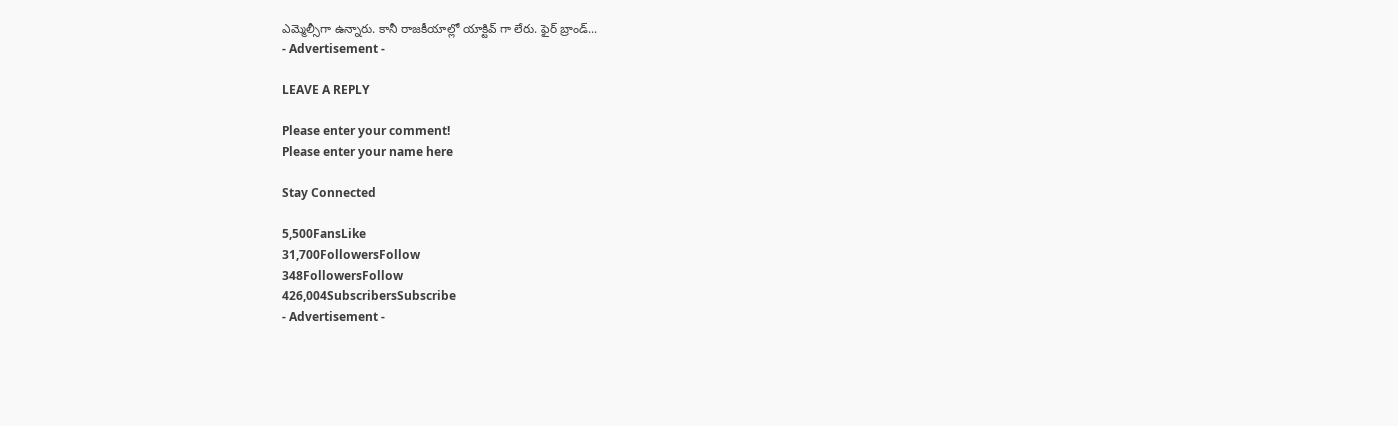ఎమ్మెల్సీగా ఉన్నారు. కానీ రాజకీయాల్లో యాక్టివ్ గా లేరు. ఫైర్ బ్రాండ్...
- Advertisement -

LEAVE A REPLY

Please enter your comment!
Please enter your name here

Stay Connected

5,500FansLike
31,700FollowersFollow
348FollowersFollow
426,004SubscribersSubscribe
- Advertisement -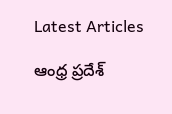Latest Articles

ఆంధ్ర ప్రదేశ్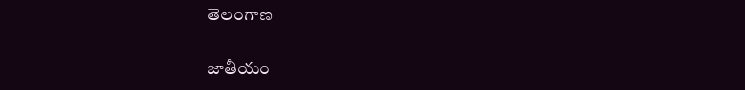తెలంగాణ

జాతీయం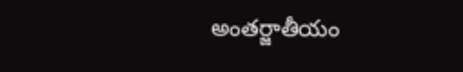అంతర్జాతీయం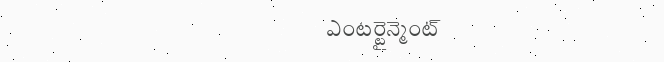ఎంటర్టైన్మెంట్